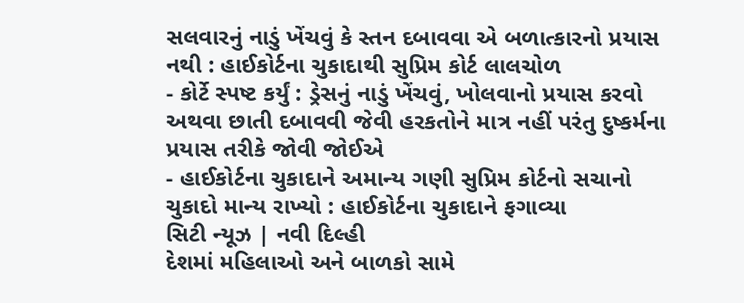સલવારનું નાડું ખેંચવું કે સ્તન દબાવવા એ બળાત્કારનો પ્રયાસ નથી : હાઈકોર્ટના ચુકાદાથી સુપ્રિમ કોર્ટ લાલચોળ
- કોર્ટે સ્પષ્ટ કર્યું : ડ્રેસનું નાડું ખેંચવું, ખોલવાનો પ્રયાસ કરવો અથવા છાતી દબાવવી જેવી હરકતોને માત્ર નહીં પરંતુ દુષ્કર્મના પ્રયાસ તરીકે જોવી જોઈએ
- હાઈકોર્ટના ચુકાદાને અમાન્ય ગણી સુપ્રિમ કોર્ટનો સચાનો ચુકાદો માન્ય રાખ્યો : હાઈકોર્ટના ચુકાદાને ફગાવ્યા
સિટી ન્યૂઝ | નવી દિલ્હી
દેશમાં મહિલાઓ અને બાળકો સામે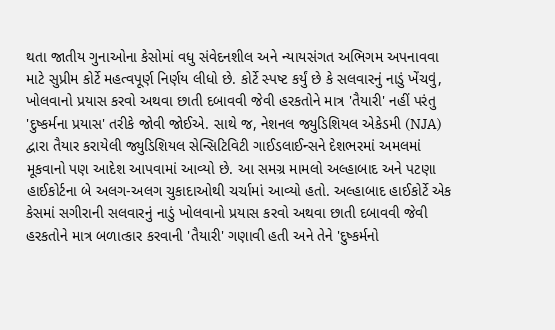થતા જાતીય ગુનાઓના કેસોમાં વધુ સંવેદનશીલ અને ન્યાયસંગત અભિગમ અપનાવવા માટે સુપ્રીમ કોર્ટે મહત્વપૂર્ણ નિર્ણય લીધો છે. કોર્ટે સ્પષ્ટ કર્યું છે કે સલવારનું નાડું ખેંચવું, ખોલવાનો પ્રયાસ કરવો અથવા છાતી દબાવવી જેવી હરકતોને માત્ર 'તૈયારી' નહીં પરંતુ 'દુષ્કર્મના પ્રયાસ' તરીકે જોવી જોઈએ. સાથે જ, નેશનલ જ્યુડિશિયલ એકેડમી (NJA) દ્વારા તૈયાર કરાયેલી જ્યુડિશિયલ સેન્સિટિવિટી ગાઈડલાઈન્સને દેશભરમાં અમલમાં મૂકવાનો પણ આદેશ આપવામાં આવ્યો છે. આ સમગ્ર મામલો અલ્હાબાદ અને પટણા હાઈકોર્ટના બે અલગ-અલગ ચુકાદાઓથી ચર્ચામાં આવ્યો હતો. અલ્હાબાદ હાઈકોર્ટે એક કેસમાં સગીરાની સલવારનું નાડું ખોલવાનો પ્રયાસ કરવો અથવા છાતી દબાવવી જેવી હરકતોને માત્ર બળાત્કાર કરવાની 'તૈયારી' ગણાવી હતી અને તેને 'દુષ્કર્મનો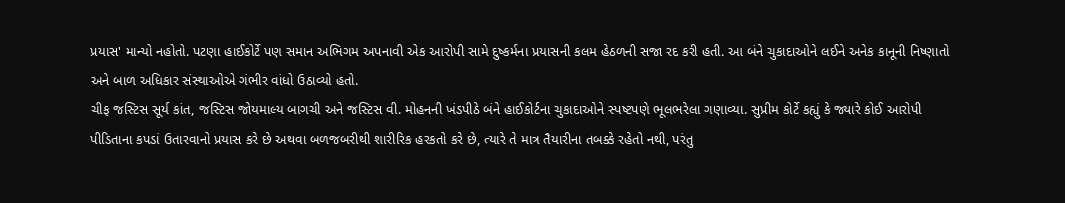પ્રયાસ' માન્યો નહોતો. પટણા હાઈકોર્ટે પણ સમાન અભિગમ અપનાવી એક આરોપી સામે દુષ્કર્મના પ્રયાસની કલમ હેઠળની સજા રદ કરી હતી. આ બંને ચુકાદાઓને લઈને અનેક કાનૂની નિષ્ણાતો અને બાળ અધિકાર સંસ્થાઓએ ગંભીર વાંધો ઉઠાવ્યો હતો.
ચીફ જસ્ટિસ સૂર્ય કાંત, જસ્ટિસ જોયમાલ્ય બાગચી અને જસ્ટિસ વી. મોહનની ખંડપીઠે બંને હાઈકોર્ટના ચુકાદાઓને સ્પષ્ટપણે ભૂલભરેલા ગણાવ્યા. સુપ્રીમ કોર્ટે કહ્યું કે જ્યારે કોઈ આરોપી પીડિતાના કપડાં ઉતારવાનો પ્રયાસ કરે છે અથવા બળજબરીથી શારીરિક હરકતો કરે છે, ત્યારે તે માત્ર તૈયારીના તબક્કે રહેતો નથી, પરંતુ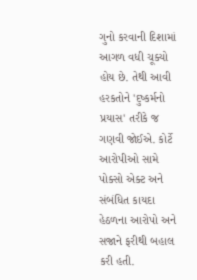ગુનો કરવાની દિશામાં આગળ વધી ચૂક્યો હોય છે. તેથી આવી હરકતોને 'દુષ્કર્મનો પ્રયાસ' તરીકે જ ગણવી જોઈએ. કોર્ટે આરોપીઓ સામે પોક્સો એક્ટ અને સંબંધિત કાયદા હેઠળના આરોપો અને સજાને ફરીથી બહાલ કરી હતી.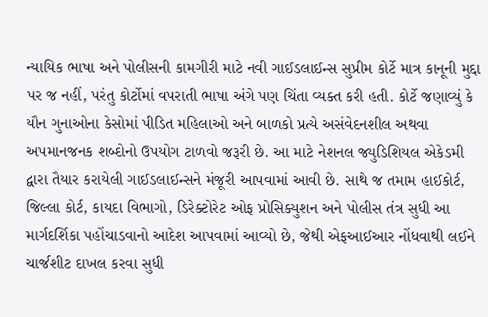ન્યાયિક ભાષા અને પોલીસની કામગીરી માટે નવી ગાઈડલાઈન્સ સુપ્રીમ કોર્ટે માત્ર કાનૂની મુદ્દા પર જ નહીં, પરંતુ કોર્ટોમાં વપરાતી ભાષા અંગે પણ ચિંતા વ્યક્ત કરી હતી. કોર્ટે જણાવ્યું કે યૌન ગુનાઓના કેસોમાં પીડિત મહિલાઓ અને બાળકો પ્રત્યે અસંવેદનશીલ અથવા અપમાનજનક શબ્દોનો ઉપયોગ ટાળવો જરૂરી છે. આ માટે નેશનલ જ્યુડિશિયલ એકેડમી દ્વારા તૈયાર કરાયેલી ગાઈડલાઈન્સને મંજૂરી આપવામાં આવી છે. સાથે જ તમામ હાઈકોર્ટ, જિલ્લા કોર્ટ, કાયદા વિભાગો, ડિરેક્ટોરેટ ઓફ પ્રોસિક્યુશન અને પોલીસ તંત્ર સુધી આ માર્ગદર્શિકા પહોંચાડવાનો આદેશ આપવામાં આવ્યો છે, જેથી એફઆઈઆર નોંધવાથી લઈને ચાર્જશીટ દાખલ કરવા સુધી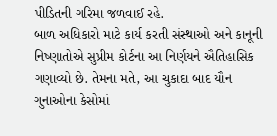પીડિતની ગરિમા જળવાઈ રહે.
બાળ અધિકારો માટે કાર્ય કરતી સંસ્થાઓ અને કાનૂની નિષ્ણાતોએ સુપ્રીમ કોર્ટના આ નિર્ણયને ઐતિહાસિક ગણાવ્યો છે. તેમના મતે, આ ચુકાદા બાદ યૌન ગુનાઓના કેસોમાં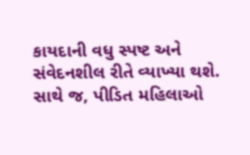કાયદાની વધુ સ્પષ્ટ અને સંવેદનશીલ રીતે વ્યાખ્યા થશે. સાથે જ, પીડિત મહિલાઓ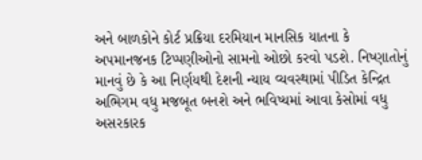અને બાળકોને કોર્ટ પ્રક્રિયા દરમિયાન માનસિક યાતના કે અપમાનજનક ટિપ્પણીઓનો સામનો ઓછો કરવો પડશે. નિષ્ણાતોનું માનવું છે કે આ નિર્ણયથી દેશની ન્યાય વ્યવસ્થામાં પીડિત કેન્દ્રિત અભિગમ વધુ મજબૂત બનશે અને ભવિષ્યમાં આવા કેસોમાં વધુ અસરકારક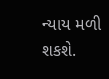ન્યાય મળી શકશે.